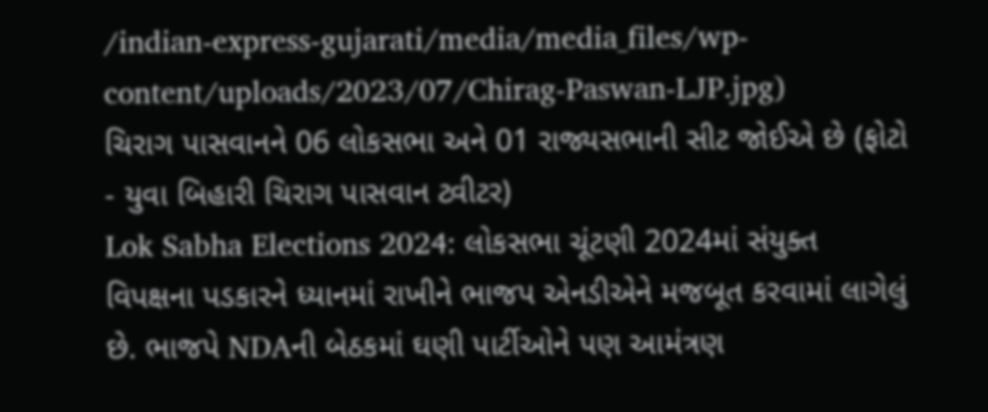/indian-express-gujarati/media/media_files/wp-content/uploads/2023/07/Chirag-Paswan-LJP.jpg)
ચિરાગ પાસવાનને 06 લોકસભા અને 01 રાજ્યસભાની સીટ જોઈએ છે (ફોટો - યુવા બિહારી ચિરાગ પાસવાન ટ્વીટર)
Lok Sabha Elections 2024: લોકસભા ચૂંટણી 2024માં સંયુક્ત વિપક્ષના પડકારને ધ્યાનમાં રાખીને ભાજપ એનડીએને મજબૂત કરવામાં લાગેલું છે. ભાજપે NDAની બેઠકમાં ઘણી પાર્ટીઓને પણ આમંત્રણ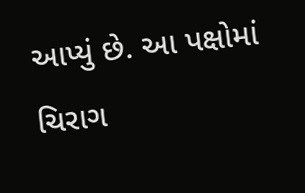આપ્યું છે. આ પક્ષોમાં ચિરાગ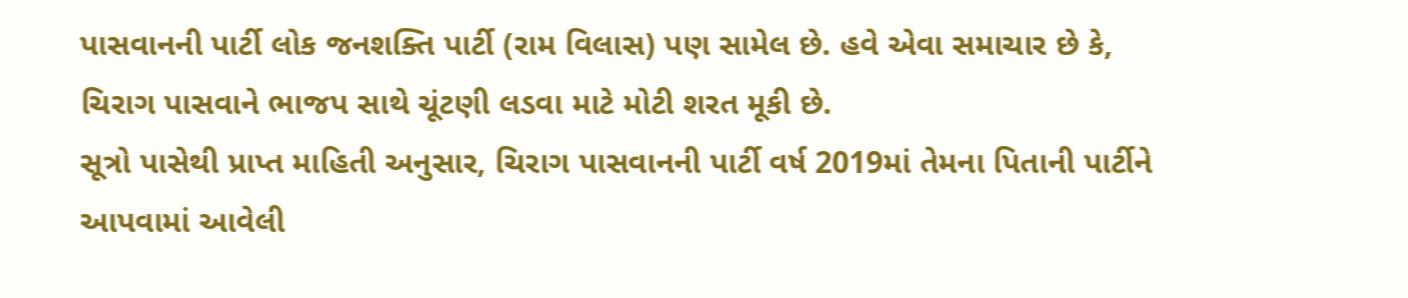પાસવાનની પાર્ટી લોક જનશક્તિ પાર્ટી (રામ વિલાસ) પણ સામેલ છે. હવે એવા સમાચાર છે કે, ચિરાગ પાસવાને ભાજપ સાથે ચૂંટણી લડવા માટે મોટી શરત મૂકી છે.
સૂત્રો પાસેથી પ્રાપ્ત માહિતી અનુસાર, ચિરાગ પાસવાનની પાર્ટી વર્ષ 2019માં તેમના પિતાની પાર્ટીને આપવામાં આવેલી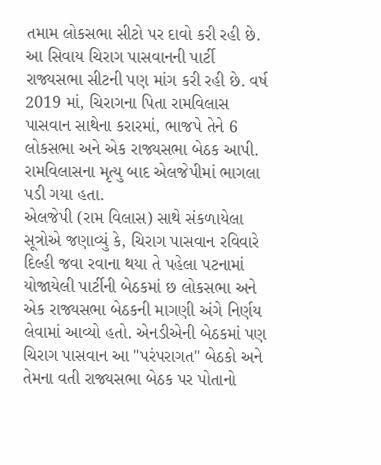તમામ લોકસભા સીટો પર દાવો કરી રહી છે. આ સિવાય ચિરાગ પાસવાનની પાર્ટી રાજ્યસભા સીટની પણ માંગ કરી રહી છે. વર્ષ 2019 માં, ચિરાગના પિતા રામવિલાસ પાસવાન સાથેના કરારમાં, ભાજપે તેને 6 લોકસભા અને એક રાજ્યસભા બેઠક આપી. રામવિલાસના મૃત્યુ બાદ એલજેપીમાં ભાગલા પડી ગયા હતા.
એલજેપી (રામ વિલાસ) સાથે સંકળાયેલા સૂત્રોએ જણાવ્યું કે, ચિરાગ પાસવાન રવિવારે દિલ્હી જવા રવાના થયા તે પહેલા પટનામાં યોજાયેલી પાર્ટીની બેઠકમાં છ લોકસભા અને એક રાજ્યસભા બેઠકની માગણી અંગે નિર્ણય લેવામાં આવ્યો હતો. એનડીએની બેઠકમાં પણ ચિરાગ પાસવાન આ "પરંપરાગત" બેઠકો અને તેમના વતી રાજ્યસભા બેઠક પર પોતાનો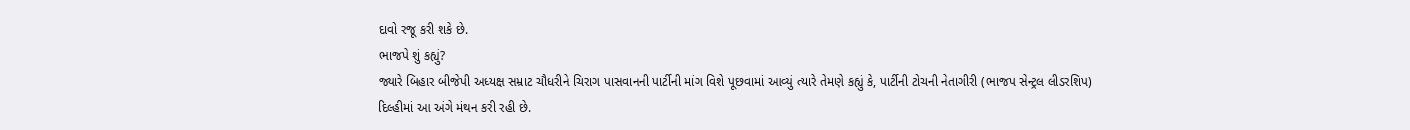દાવો રજૂ કરી શકે છે.
ભાજપે શું કહ્યું?
જ્યારે બિહાર બીજેપી અધ્યક્ષ સમ્રાટ ચૌધરીને ચિરાગ પાસવાનની પાર્ટીની માંગ વિશે પૂછવામાં આવ્યું ત્યારે તેમણે કહ્યું કે, પાર્ટીની ટોચની નેતાગીરી (ભાજપ સેન્ટ્રલ લીડરશિપ) દિલ્હીમાં આ અંગે મંથન કરી રહી છે.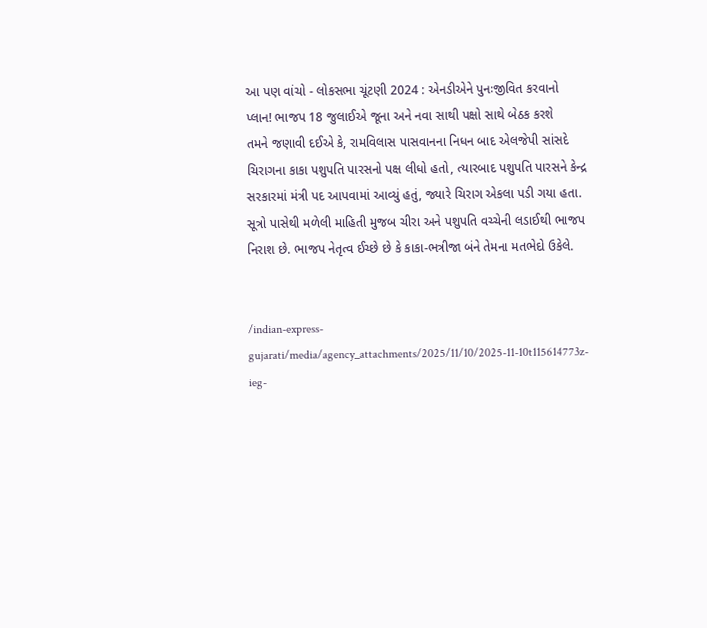આ પણ વાંચો - લોકસભા ચૂંટણી 2024 : એનડીએને પુનઃજીવિત કરવાનો પ્લાન! ભાજપ 18 જુલાઈએ જૂના અને નવા સાથી પક્ષો સાથે બેઠક કરશે
તમને જણાવી દઈએ કે, રામવિલાસ પાસવાનના નિધન બાદ એલજેપી સાંસદે ચિરાગના કાકા પશુપતિ પારસનો પક્ષ લીધો હતો, ત્યારબાદ પશુપતિ પારસને કેન્દ્ર સરકારમાં મંત્રી પદ આપવામાં આવ્યું હતું, જ્યારે ચિરાગ એકલા પડી ગયા હતા. સૂત્રો પાસેથી મળેલી માહિતી મુજબ ચીરા અને પશુપતિ વચ્ચેની લડાઈથી ભાજપ નિરાશ છે. ભાજપ નેતૃત્વ ઈચ્છે છે કે કાકા-ભત્રીજા બંને તેમના મતભેદો ઉકેલે.


/indian-express-gujarati/media/agency_attachments/2025/11/10/2025-11-10t115614773z-ieg-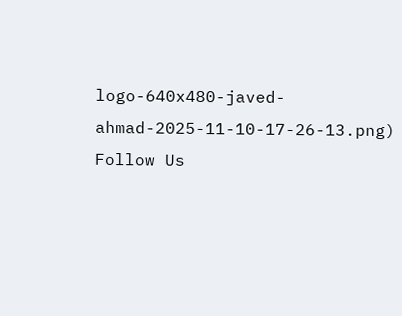logo-640x480-javed-ahmad-2025-11-10-17-26-13.png)
Follow Us